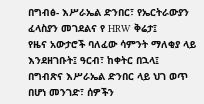በግብፅ- እሥራኤል ድንበር፣ የኤርትራውያን ፈላስያን መገደልና የ HRW ቅሬታ፤
የዜና አውታሮች ባለፈው ሳምንት ማለቂያ ላይ እንደዘገቡት፤ ዓርብ፣ ከቀትር በኋላ፤ በግብጽና እሥራኤል ድንበር ላይ ህገ ወጥ በሆነ መንገድ፣ ሰዎችን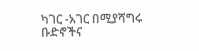ካገር -አገር በሚያሻግሩ ቡድኖችና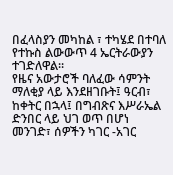በፈላስያን መካከል ፣ ተካሄደ በተባለ የተኩስ ልውውጥ 4 ኤርትራውያን ተገድለዋል።
የዜና አውታሮች ባለፈው ሳምንት ማለቂያ ላይ እንደዘገቡት፤ ዓርብ፣ ከቀትር በኋላ፤ በግብጽና እሥራኤል ድንበር ላይ ህገ ወጥ በሆነ መንገድ፣ ሰዎችን ካገር -አገር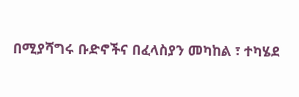በሚያሻግሩ ቡድኖችና በፈላስያን መካከል ፣ ተካሄደ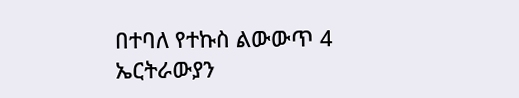በተባለ የተኩስ ልውውጥ 4 ኤርትራውያን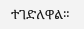ተገድለዋል።